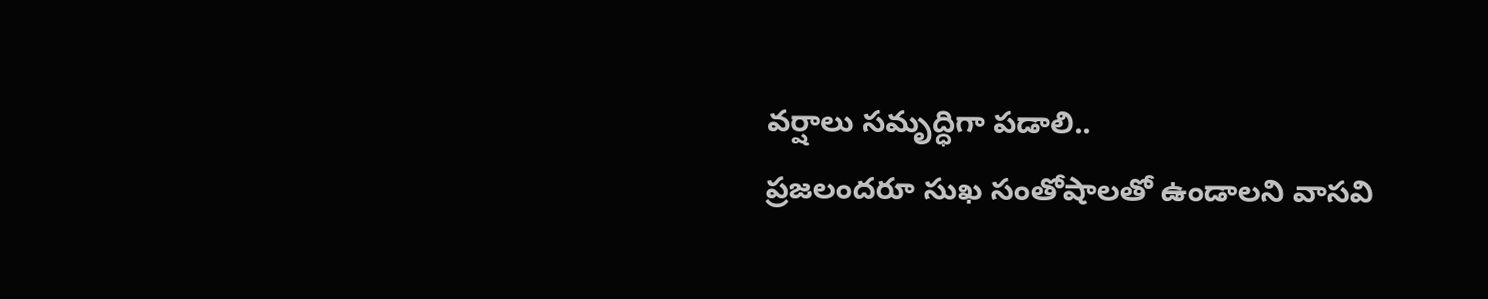వర్షాలు సమృద్ధిగా పడాలి..
ప్రజలందరూ సుఖ సంతోషాలతో ఉండాలని వాసవి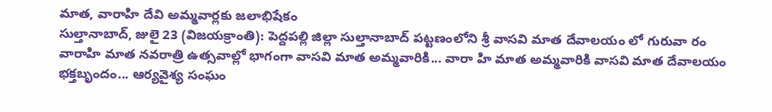మాత, వారాహి దేవి అమ్మవార్లకు జలాభిషేకం
సుల్తానాబాద్, జులై 23 (విజయక్రాంతి): పెద్దపల్లి జిల్లా సుల్తానాబాద్ పట్టణంలోని శ్రీ వాసవి మాత దేవాలయం లో గురువా రం వారాహి మాత నవరాత్రి ఉత్సవాల్లో భాగంగా వాసవి మాత అమ్మవారికి... వారా హి మాత అమ్మవారికి వాసవి మాత దేవాలయం భక్తబృందం... ఆర్యవైశ్య సంఘం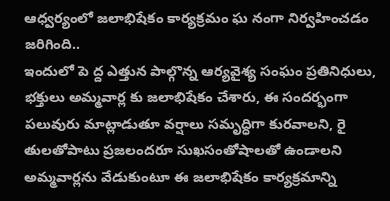ఆధ్వర్యంలో జలాభిషేకం కార్యక్రమం ఘ నంగా నిర్వహించడం జరిగింది..
ఇందులో పె ద్ద ఎత్తున పాల్గొన్న ఆర్యవైశ్య సంఘం ప్రతినిధులు, భక్తులు అమ్మవార్ల కు జలాభిషేకం చేశారు, ఈ సందర్భంగా పలువురు మాట్లాడుతూ వర్షాలు సమృద్ధిగా కురవాలని, రై తులతోపాటు ప్రజలందరూ సుఖసంతోషాలతో ఉండాలని అమ్మవార్లను వేడుకుంటూ ఈ జలాభిషేకం కార్యక్రమాన్ని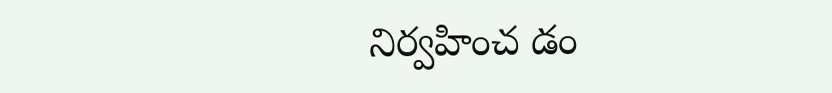నిర్వహించ డం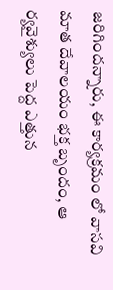జరిగిందన్నారు, ఈ కార్యక్రమం లో వాసవి మాత దేవాలయం భక్త బృందం, ఆ ర్యవైశ్యులు పెద్ద ఎత్తున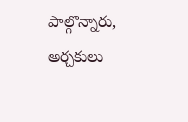పాల్గొన్నారు, అర్చకులు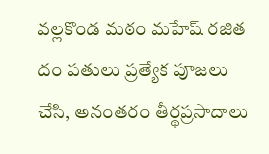వల్లకొండ మఠం మహేష్ రజిత దం పతులు ప్రత్యేక పూజలు చేసి, అనంతరం తీర్థప్రసాదాలు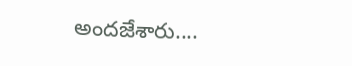అందజేశారు....